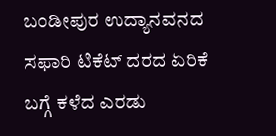ಬಂಡೀಪುರ ಉದ್ಯಾನವನದ ಸಫಾರಿ ಟಿಕೆಟ್ ದರದ ಏರಿಕೆ ಬಗ್ಗೆ ಕಳೆದ ಎರಡು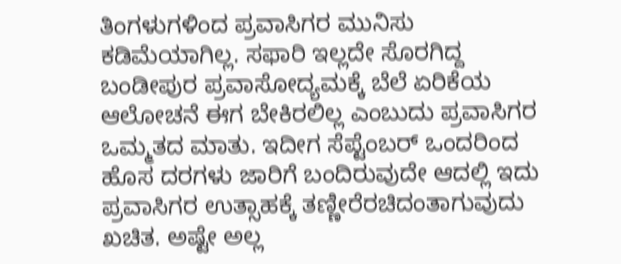ತಿಂಗಳುಗಳಿಂದ ಪ್ರವಾಸಿಗರ ಮುನಿಸು ಕಡಿಮೆಯಾಗಿಲ್ಲ. ಸಫಾರಿ ಇಲ್ಲದೇ ಸೊರಗಿದ್ದ ಬಂಡೀಪುರ ಪ್ರವಾಸೋದ್ಯಮಕ್ಕೆ ಬೆಲೆ ಏರಿಕೆಯ ಆಲೋಚನೆ ಈಗ ಬೇಕಿರಲಿಲ್ಲ ಎಂಬುದು ಪ್ರವಾಸಿಗರ ಒಮ್ಮತದ ಮಾತು. ಇದೀಗ ಸೆಪ್ಟೆಂಬರ್ ಒಂದರಿಂದ ಹೊಸ ದರಗಳು ಜಾರಿಗೆ ಬಂದಿರುವುದೇ ಆದಲ್ಲಿ ಇದು ಪ್ರವಾಸಿಗರ ಉತ್ಸಾಹಕ್ಕೆ ತಣ್ಣೀರೆರಚಿದಂತಾಗುವುದು ಖಚಿತ. ಅಷ್ಟೇ ಅಲ್ಲ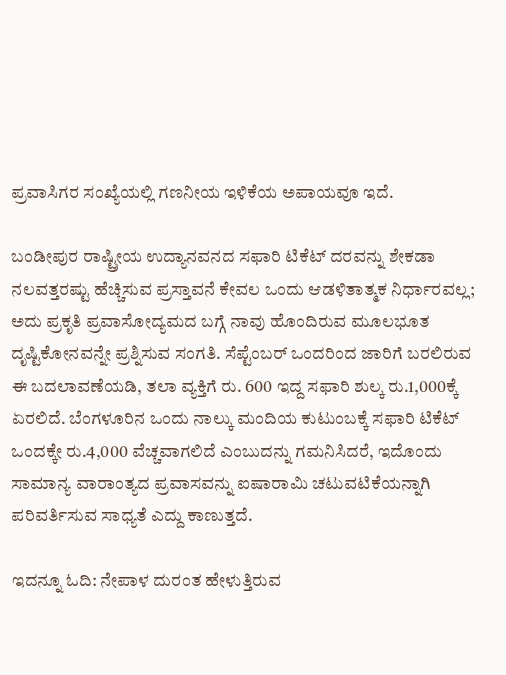ಪ್ರವಾಸಿಗರ ಸಂಖ್ಯೆಯಲ್ಲಿ ಗಣನೀಯ ಇಳಿಕೆಯ ಅಪಾಯವೂ ಇದೆ.

ಬಂಡೀಪುರ ರಾಷ್ಟ್ರೀಯ ಉದ್ಯಾನವನದ ಸಫಾರಿ ಟಿಕೆಟ್ ದರವನ್ನು ಶೇಕಡಾ ನಲವತ್ತರಷ್ಟು ಹೆಚ್ಚಿಸುವ ಪ್ರಸ್ತಾವನೆ ಕೇವಲ ಒಂದು ಆಡಳಿತಾತ್ಮಕ ನಿರ್ಧಾರವಲ್ಲ; ಅದು ಪ್ರಕೃತಿ ಪ್ರವಾಸೋದ್ಯಮದ ಬಗ್ಗೆ ನಾವು ಹೊಂದಿರುವ ಮೂಲಭೂತ ದೃಷ್ಟಿಕೋನವನ್ನೇ ಪ್ರಶ್ನಿಸುವ ಸಂಗತಿ. ಸೆಪ್ಟೆಂಬರ್ ಒಂದರಿಂದ ಜಾರಿಗೆ ಬರಲಿರುವ ಈ ಬದಲಾವಣೆಯಡಿ, ತಲಾ ವ್ಯಕ್ತಿಗೆ ರು. 600 ಇದ್ದ ಸಫಾರಿ ಶುಲ್ಕ ರು.1,000ಕ್ಕೆ ಏರಲಿದೆ. ಬೆಂಗಳೂರಿನ ಒಂದು ನಾಲ್ಕು ಮಂದಿಯ ಕುಟುಂಬಕ್ಕೆ ಸಫಾರಿ ಟಿಕೆಟ್ ಒಂದಕ್ಕೇ ರು.4,000 ವೆಚ್ಚವಾಗಲಿದೆ ಎಂಬುದನ್ನು ಗಮನಿಸಿದರೆ, ಇದೊಂದು ಸಾಮಾನ್ಯ ವಾರಾಂತ್ಯದ ಪ್ರವಾಸವನ್ನು ಐಷಾರಾಮಿ ಚಟುವಟಿಕೆಯನ್ನಾಗಿ ಪರಿವರ್ತಿಸುವ ಸಾಧ್ಯತೆ ಎದ್ದು ಕಾಣುತ್ತದೆ.

ಇದನ್ನೂ ಓದಿ: ನೇಪಾಳ ದುರಂತ ಹೇಳುತ್ತಿರುವ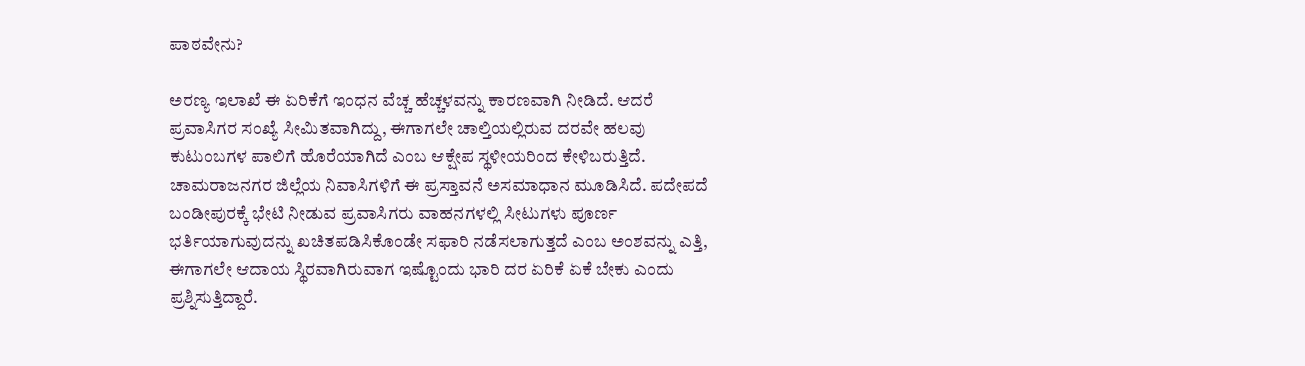ಪಾಠವೇನು?

ಅರಣ್ಯ ಇಲಾಖೆ ಈ ಏರಿಕೆಗೆ ಇಂಧನ ವೆಚ್ಚ ಹೆಚ್ಚಳವನ್ನು ಕಾರಣವಾಗಿ ನೀಡಿದೆ. ಆದರೆ ಪ್ರವಾಸಿಗರ ಸಂಖ್ಯೆ ಸೀಮಿತವಾಗಿದ್ದು, ಈಗಾಗಲೇ ಚಾಲ್ತಿಯಲ್ಲಿರುವ ದರವೇ ಹಲವು ಕುಟುಂಬಗಳ ಪಾಲಿಗೆ ಹೊರೆಯಾಗಿದೆ ಎಂಬ ಆಕ್ಷೇಪ ಸ್ಥಳೀಯರಿಂದ ಕೇಳಿಬರುತ್ತಿದೆ. ಚಾಮರಾಜನಗರ ಜಿಲ್ಲೆಯ ನಿವಾಸಿಗಳಿಗೆ ಈ ಪ್ರಸ್ತಾವನೆ ಅಸಮಾಧಾನ ಮೂಡಿಸಿದೆ. ಪದೇಪದೆ ಬಂಡೀಪುರಕ್ಕೆ ಭೇಟಿ ನೀಡುವ ಪ್ರವಾಸಿಗರು ವಾಹನಗಳಲ್ಲಿ ಸೀಟುಗಳು ಪೂರ್ಣ ಭರ್ತಿಯಾಗುವುದನ್ನು ಖಚಿತಪಡಿಸಿಕೊಂಡೇ ಸಫಾರಿ ನಡೆಸಲಾಗುತ್ತದೆ ಎಂಬ ಅಂಶವನ್ನು ಎತ್ತಿ, ಈಗಾಗಲೇ ಆದಾಯ ಸ್ಥಿರವಾಗಿರುವಾಗ ಇಷ್ಟೊಂದು ಭಾರಿ ದರ ಏರಿಕೆ ಏಕೆ ಬೇಕು ಎಂದು ಪ್ರಶ್ನಿಸುತ್ತಿದ್ದಾರೆ.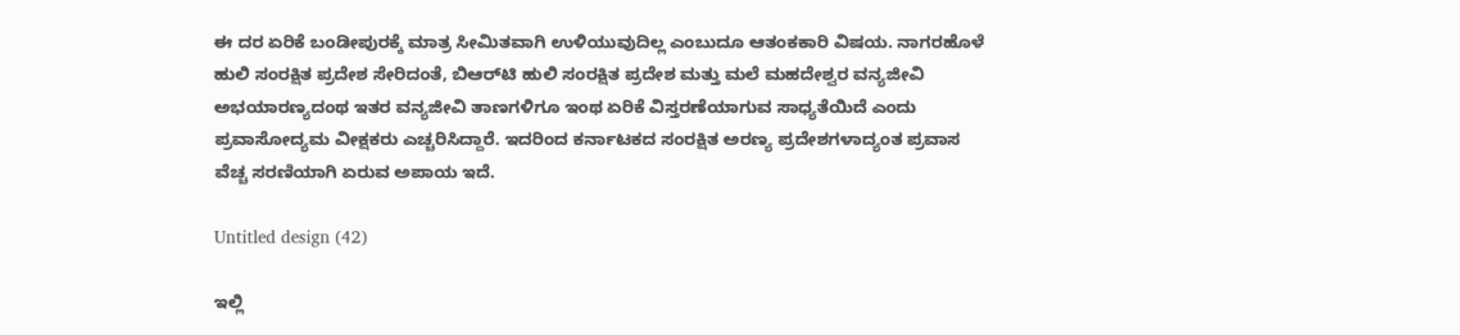ಈ ದರ ಏರಿಕೆ ಬಂಡೀಪುರಕ್ಕೆ ಮಾತ್ರ ಸೀಮಿತವಾಗಿ ಉಳಿಯುವುದಿಲ್ಲ ಎಂಬುದೂ ಆತಂಕಕಾರಿ ವಿಷಯ. ನಾಗರಹೊಳೆ ಹುಲಿ ಸಂರಕ್ಷಿತ ಪ್ರದೇಶ ಸೇರಿದಂತೆ, ಬಿಆರ್‌ಟಿ ಹುಲಿ ಸಂರಕ್ಷಿತ ಪ್ರದೇಶ ಮತ್ತು ಮಲೆ ಮಹದೇಶ್ವರ ವನ್ಯಜೀವಿ ಅಭಯಾರಣ್ಯದಂಥ ಇತರ ವನ್ಯಜೀವಿ ತಾಣಗಳಿಗೂ ಇಂಥ ಏರಿಕೆ ವಿಸ್ತರಣೆಯಾಗುವ ಸಾಧ್ಯತೆಯಿದೆ ಎಂದು ಪ್ರವಾಸೋದ್ಯಮ ವೀಕ್ಷಕರು ಎಚ್ಚರಿಸಿದ್ದಾರೆ. ಇದರಿಂದ ಕರ್ನಾಟಕದ ಸಂರಕ್ಷಿತ ಅರಣ್ಯ ಪ್ರದೇಶಗಳಾದ್ಯಂತ ಪ್ರವಾಸ ವೆಚ್ಚ ಸರಣಿಯಾಗಿ ಏರುವ ಅಪಾಯ ಇದೆ.

Untitled design (42)

ಇಲ್ಲಿ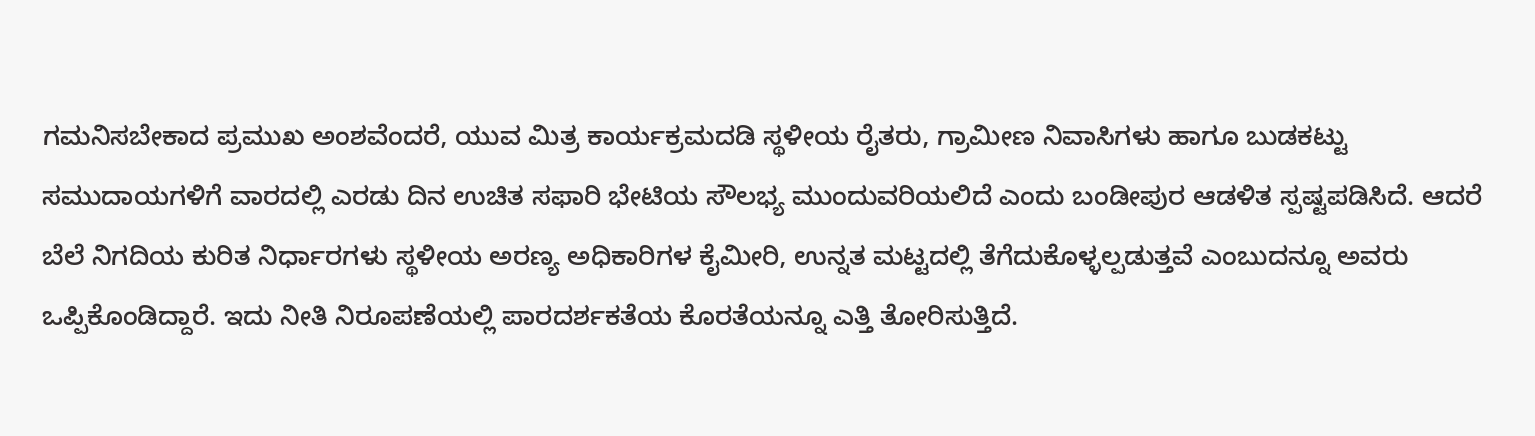ಗಮನಿಸಬೇಕಾದ ಪ್ರಮುಖ ಅಂಶವೆಂದರೆ, ಯುವ ಮಿತ್ರ ಕಾರ್ಯಕ್ರಮದಡಿ ಸ್ಥಳೀಯ ರೈತರು, ಗ್ರಾಮೀಣ ನಿವಾಸಿಗಳು ಹಾಗೂ ಬುಡಕಟ್ಟು ಸಮುದಾಯಗಳಿಗೆ ವಾರದಲ್ಲಿ ಎರಡು ದಿನ ಉಚಿತ ಸಫಾರಿ ಭೇಟಿಯ ಸೌಲಭ್ಯ ಮುಂದುವರಿಯಲಿದೆ ಎಂದು ಬಂಡೀಪುರ ಆಡಳಿತ ಸ್ಪಷ್ಟಪಡಿಸಿದೆ. ಆದರೆ ಬೆಲೆ ನಿಗದಿಯ ಕುರಿತ ನಿರ್ಧಾರಗಳು ಸ್ಥಳೀಯ ಅರಣ್ಯ ಅಧಿಕಾರಿಗಳ ಕೈಮೀರಿ, ಉನ್ನತ ಮಟ್ಟದಲ್ಲಿ ತೆಗೆದುಕೊಳ್ಳಲ್ಪಡುತ್ತವೆ ಎಂಬುದನ್ನೂ ಅವರು ಒಪ್ಪಿಕೊಂಡಿದ್ದಾರೆ. ಇದು ನೀತಿ ನಿರೂಪಣೆಯಲ್ಲಿ ಪಾರದರ್ಶಕತೆಯ ಕೊರತೆಯನ್ನೂ ಎತ್ತಿ ತೋರಿಸುತ್ತಿದೆ.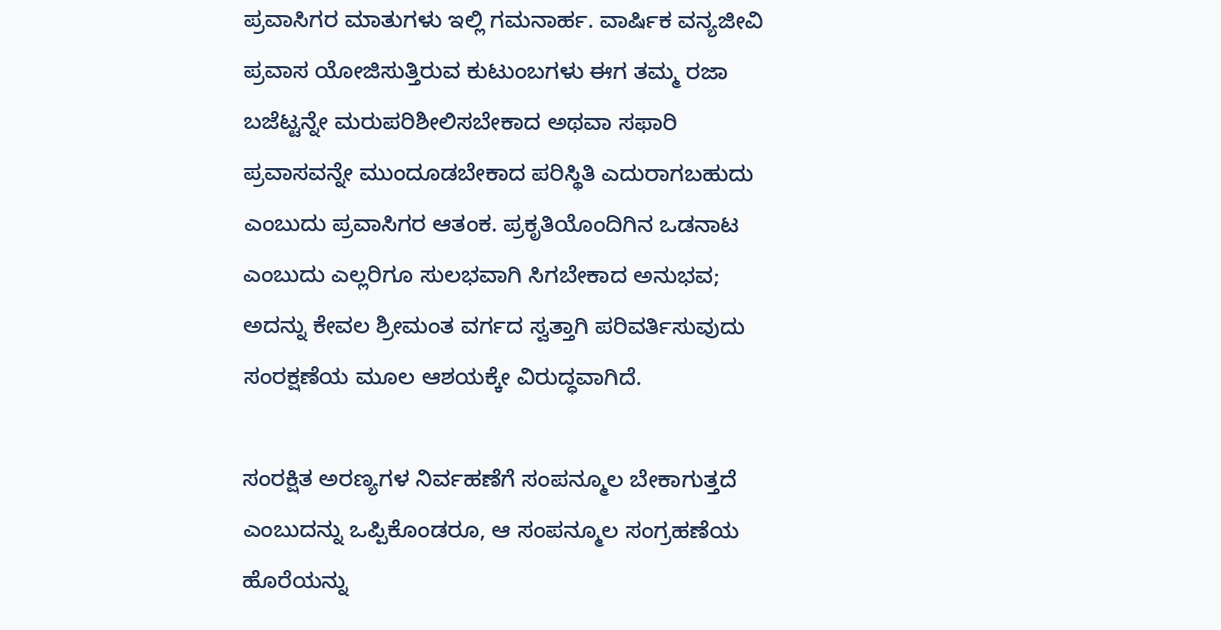ಪ್ರವಾಸಿಗರ ಮಾತುಗಳು ಇಲ್ಲಿ ಗಮನಾರ್ಹ. ವಾರ್ಷಿಕ ವನ್ಯಜೀವಿ ಪ್ರವಾಸ ಯೋಜಿಸುತ್ತಿರುವ ಕುಟುಂಬಗಳು ಈಗ ತಮ್ಮ ರಜಾ ಬಜೆಟ್ಟನ್ನೇ ಮರುಪರಿಶೀಲಿಸಬೇಕಾದ ಅಥವಾ ಸಫಾರಿ ಪ್ರವಾಸವನ್ನೇ ಮುಂದೂಡಬೇಕಾದ ಪರಿಸ್ಥಿತಿ ಎದುರಾಗಬಹುದು ಎಂಬುದು ಪ್ರವಾಸಿಗರ ಆತಂಕ. ಪ್ರಕೃತಿಯೊಂದಿಗಿನ ಒಡನಾಟ ಎಂಬುದು ಎಲ್ಲರಿಗೂ ಸುಲಭವಾಗಿ ಸಿಗಬೇಕಾದ ಅನುಭವ; ಅದನ್ನು ಕೇವಲ ಶ್ರೀಮಂತ ವರ್ಗದ ಸ್ವತ್ತಾಗಿ ಪರಿವರ್ತಿಸುವುದು ಸಂರಕ್ಷಣೆಯ ಮೂಲ ಆಶಯಕ್ಕೇ ವಿರುದ್ಧವಾಗಿದೆ.

ಸಂರಕ್ಷಿತ ಅರಣ್ಯಗಳ ನಿರ್ವಹಣೆಗೆ ಸಂಪನ್ಮೂಲ ಬೇಕಾಗುತ್ತದೆ ಎಂಬುದನ್ನು ಒಪ್ಪಿಕೊಂಡರೂ, ಆ ಸಂಪನ್ಮೂಲ ಸಂಗ್ರಹಣೆಯ ಹೊರೆಯನ್ನು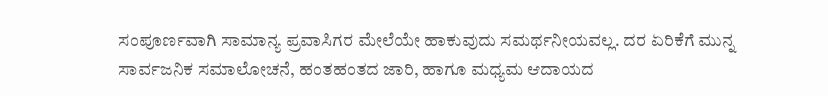ಸಂಪೂರ್ಣವಾಗಿ ಸಾಮಾನ್ಯ ಪ್ರವಾಸಿಗರ ಮೇಲೆಯೇ ಹಾಕುವುದು ಸಮರ್ಥನೀಯವಲ್ಲ. ದರ ಏರಿಕೆಗೆ ಮುನ್ನ ಸಾರ್ವಜನಿಕ ಸಮಾಲೋಚನೆ, ಹಂತಹಂತದ ಜಾರಿ, ಹಾಗೂ ಮಧ್ಯಮ ಆದಾಯದ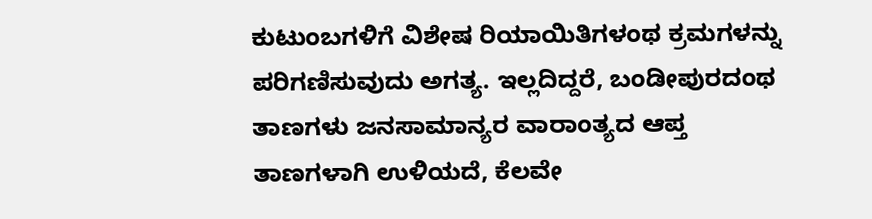ಕುಟುಂಬಗಳಿಗೆ ವಿಶೇಷ ರಿಯಾಯಿತಿಗಳಂಥ ಕ್ರಮಗಳನ್ನು ಪರಿಗಣಿಸುವುದು ಅಗತ್ಯ. ಇಲ್ಲದಿದ್ದರೆ, ಬಂಡೀಪುರದಂಥ ತಾಣಗಳು ಜನಸಾಮಾನ್ಯರ ವಾರಾಂತ್ಯದ ಆಪ್ತ ತಾಣಗಳಾಗಿ ಉಳಿಯದೆ, ಕೆಲವೇ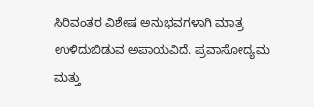ಸಿರಿವಂತರ ವಿಶೇಷ ಅನುಭವಗಳಾಗಿ ಮಾತ್ರ ಉಳಿದುಬಿಡುವ ಅಪಾಯವಿದೆ. ಪ್ರವಾಸೋದ್ಯಮ ಮತ್ತು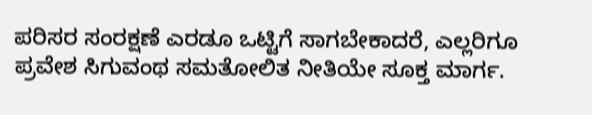ಪರಿಸರ ಸಂರಕ್ಷಣೆ ಎರಡೂ ಒಟ್ಟಿಗೆ ಸಾಗಬೇಕಾದರೆ, ಎಲ್ಲರಿಗೂ ಪ್ರವೇಶ ಸಿಗುವಂಥ ಸಮತೋಲಿತ ನೀತಿಯೇ ಸೂಕ್ತ ಮಾರ್ಗ.